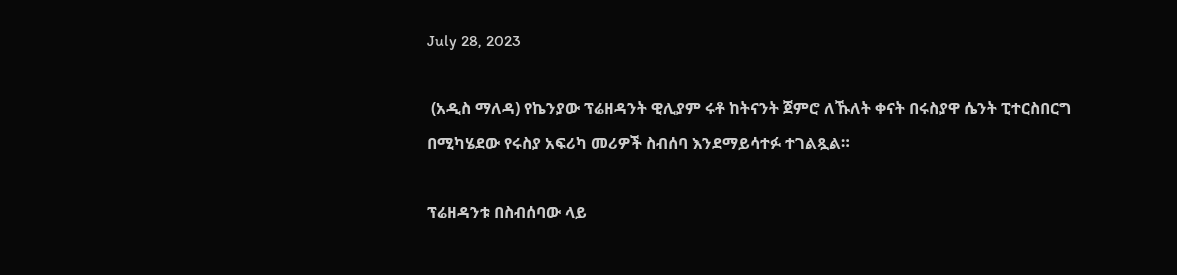July 28, 2023

 (አዲስ ማለዳ) የኬንያው ፕሬዘዳንት ዊሊያም ሩቶ ከትናንት ጀምሮ ለኹለት ቀናት በሩስያዋ ሴንት ፒተርስበርግ በሚካሄደው የሩስያ አፍሪካ መሪዎች ስብሰባ እንደማይሳተፉ ተገልጿል።

ፕሬዘዳንቱ በስብሰባው ላይ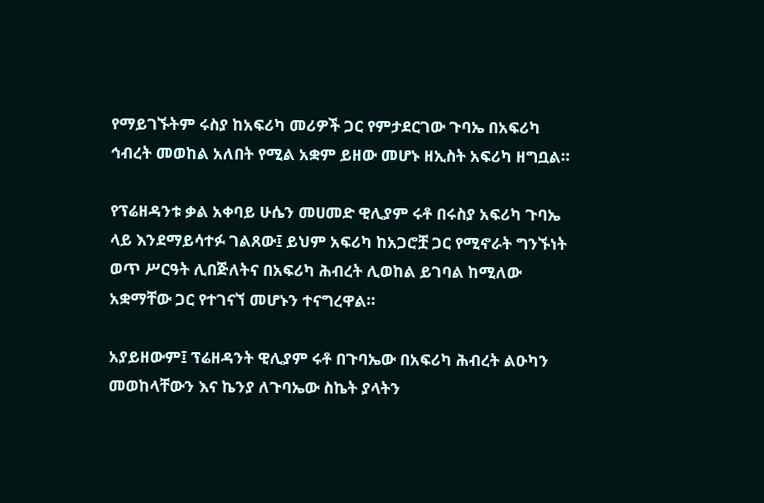የማይገኙትም ሩስያ ከአፍሪካ መሪዎች ጋር የምታደርገው ጉባኤ በአፍሪካ ኅብረት መወከል አለበት የሚል አቋም ይዘው መሆኑ ዘኢስት አፍሪካ ዘግቧል።

የፕሬዘዳንቱ ቃል አቀባይ ሁሴን መሀመድ ዊሊያም ሩቶ በሩስያ አፍሪካ ጉባኤ ላይ እንደማይሳተፉ ገልጸው፤ ይህም አፍሪካ ከአጋሮቿ ጋር የሚኖራት ግንኙነት ወጥ ሥርዓት ሊበጅለትና በአፍሪካ ሕብረት ሊወከል ይገባል ከሚለው አቋማቸው ጋር የተገናኘ መሆኑን ተናግረዋል።

አያይዘውም፤ ፕሬዘዳንት ዊሊያም ሩቶ በጉባኤው በአፍሪካ ሕብረት ልዑካን መወከላቸውን እና ኬንያ ለጉባኤው ስኬት ያላትን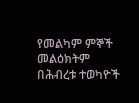የመልካም ምኞች መልዕክትም በሕብረቱ ተወካዮች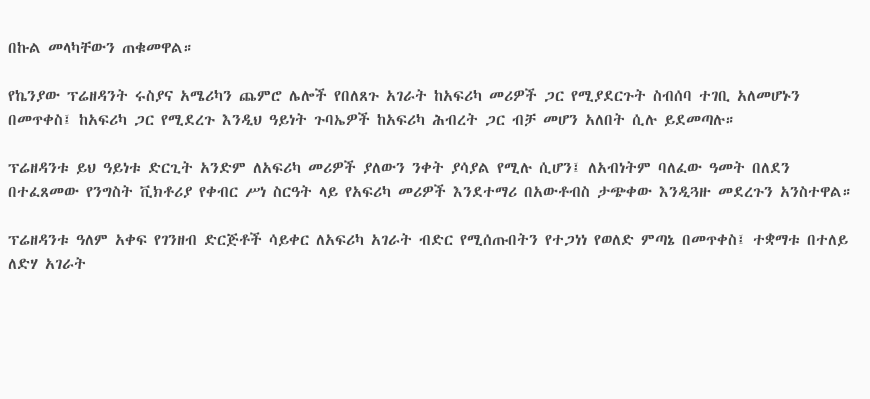በኩል መላካቸውን ጠቁመዋል።

የኬንያው ፕሬዘዳንት ሩስያና አሜሪካን ጨምሮ ሌሎች የበለጸጉ አገራት ከአፍሪካ መሪዎች ጋር የሚያደርጉት ስብሰባ ተገቢ አለመሆኑን በመጥቀስ፤ ከአፍሪካ ጋር የሚደረጉ እንዲህ ዓይነት ጉባኤዎች ከአፍሪካ ሕብረት ጋር ብቻ መሆን አለበት ሲሉ ይደመጣሉ።

ፕሬዘዳንቱ ይህ ዓይነቱ ድርጊት አንድም ለአፍሪካ መሪዎች ያለውን ንቀት ያሳያል የሚሉ ሲሆን፤ ለአብነትም ባለፈው ዓመት በለደን በተፈጸመው የንግስት ቪክቶሪያ የቀብር ሥነ ስርዓት ላይ የአፍሪካ መሪዎች እንደተማሪ በአውቶብስ ታጭቀው እንዲጓዙ መደረጉን አንስተዋል።

ፕሬዘዳንቱ ዓለም አቀፍ የገንዘብ ድርጅቶች ሳይቀር ለአፍሪካ አገራት ብድር የሚሰጡበትን የተጋነነ የወለድ ምጣኔ በመጥቀስ፤ ተቋማቱ በተለይ ለድሃ አገራት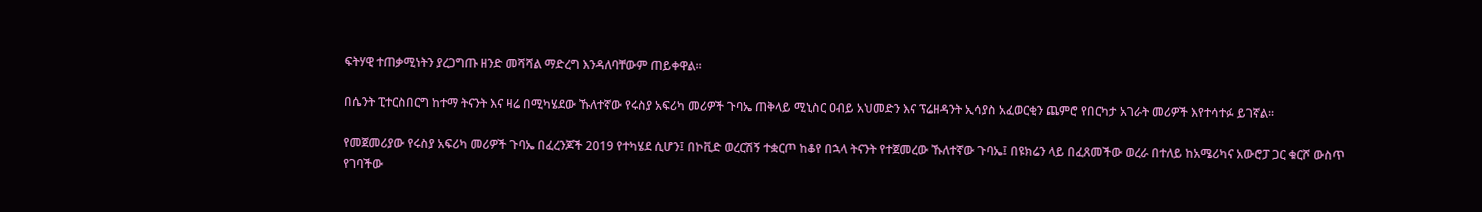ፍትሃዊ ተጠቃሚነትን ያረጋግጡ ዘንድ መሻሻል ማድረግ እንዳለባቸውም ጠይቀዋል።

በሴንት ፒተርስበርግ ከተማ ትናንት እና ዛሬ በሚካሄደው ኹለተኛው የሩስያ አፍሪካ መሪዎች ጉባኤ ጠቅላይ ሚኒስር ዐብይ አህመድን እና ፕሬዘዳንት ኢሳያስ አፈወርቂን ጨምሮ የበርካታ አገራት መሪዎች እየተሳተፉ ይገኛል።

የመጀመሪያው የሩስያ አፍሪካ መሪዎች ጉባኤ በፈረንጆች 2019 የተካሄደ ሲሆን፤ በኮቪድ ወረርሽኝ ተቋርጦ ከቆየ በኋላ ትናንት የተጀመረው ኹለተኛው ጉባኤ፤ በዩክሬን ላይ በፈጸመችው ወረራ በተለይ ከአሜሪካና አውሮፓ ጋር ቁርሾ ውስጥ የገባችው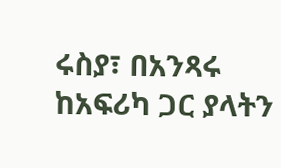ሩስያ፣ በአንጻሩ ከአፍሪካ ጋር ያላትን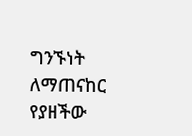ግንኙነት ለማጠናከር የያዘችው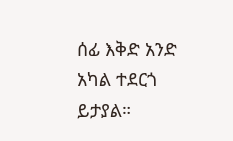ሰፊ እቅድ አንድ አካል ተደርጎ ይታያል።